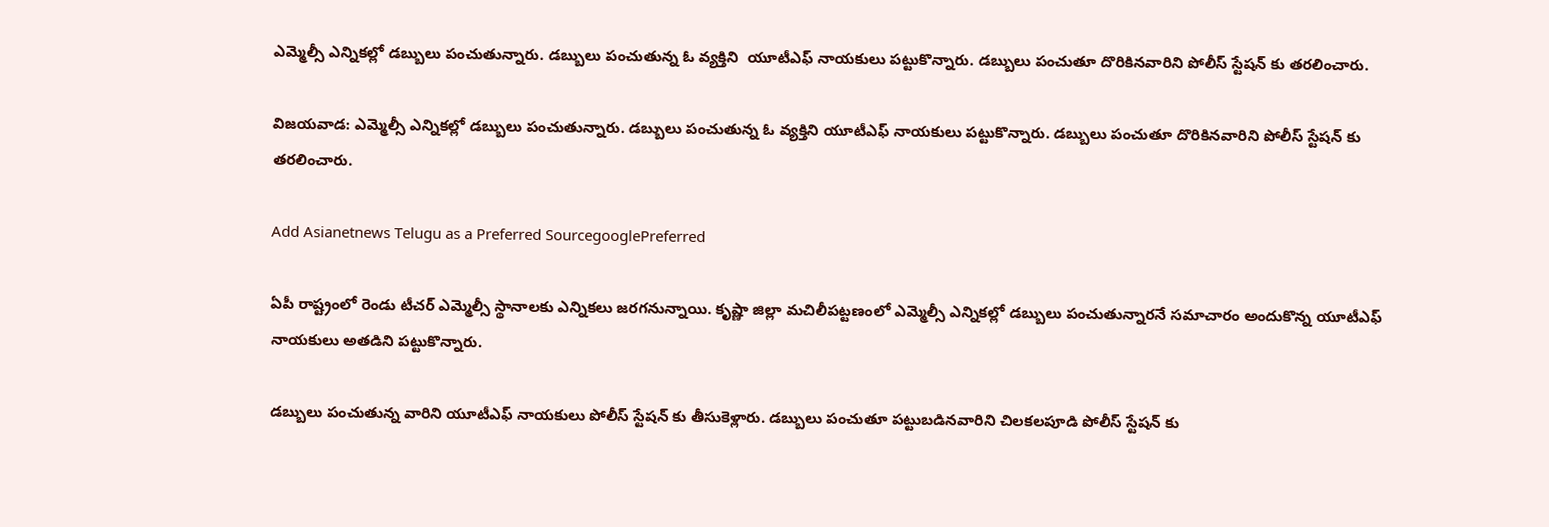ఎమ్మెల్సీ ఎన్నికల్లో డబ్బులు పంచుతున్నారు. డబ్బులు పంచుతున్న ఓ వ్యక్తిని  యూటీఎఫ్ నాయకులు పట్టుకొన్నారు. డబ్బులు పంచుతూ దొరికినవారిని పోలీస్ స్టేషన్ కు తరలించారు.

విజయవాడ: ఎమ్మెల్సీ ఎన్నికల్లో డబ్బులు పంచుతున్నారు. డబ్బులు పంచుతున్న ఓ వ్యక్తిని యూటీఎఫ్ నాయకులు పట్టుకొన్నారు. డబ్బులు పంచుతూ దొరికినవారిని పోలీస్ స్టేషన్ కు తరలించారు.

Add Asianetnews Telugu as a Preferred SourcegooglePreferred

ఏపీ రాష్ట్రంలో రెండు టీచర్ ఎమ్మెల్సీ స్థానాలకు ఎన్నికలు జరగనున్నాయి. కృష్ణా జిల్లా మచిలీపట్టణంలో ఎమ్మెల్సీ ఎన్నికల్లో డబ్బులు పంచుతున్నారనే సమాచారం అందుకొన్న యూటీఎఫ్ నాయకులు అతడిని పట్టుకొన్నారు.

డబ్బులు పంచుతున్న వారిని యూటీఎఫ్ నాయకులు పోలీస్ స్టేషన్ కు తీసుకెళ్లారు. డబ్బులు పంచుతూ పట్టుబడినవారిని చిలకలపూడి పోలీస్ స్టేషన్ కు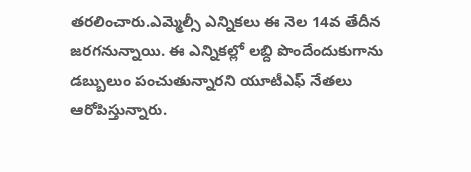తరలించారు.ఎమ్మెల్సీ ఎన్నికలు ఈ నెల 14వ తేదీన జరగనున్నాయి. ఈ ఎన్నికల్లో లబ్ది పొందేందుకుగాను డబ్బులుం పంచుతున్నారని యూటీఎఫ్ నేతలు ఆరోపిస్తున్నారు.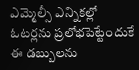ఎమ్మెల్సీ ఎన్నికల్లో ఓటర్లను ప్రలోభపెట్టేందుకే ఈ డబ్బులను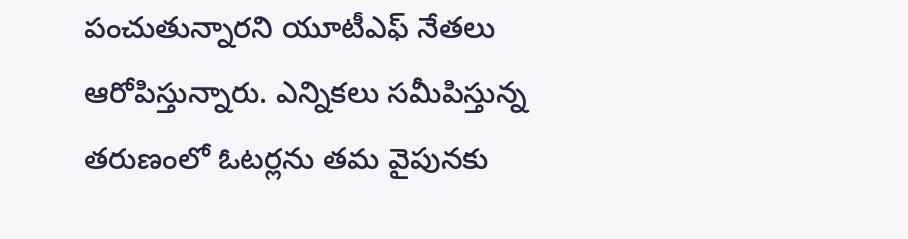పంచుతున్నారని యూటీఎఫ్ నేతలు ఆరోపిస్తున్నారు. ఎన్నికలు సమీపిస్తున్న తరుణంలో ఓటర్లను తమ వైపునకు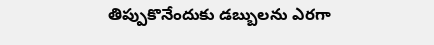తిప్పుకొనేందుకు డబ్బులను ఎరగా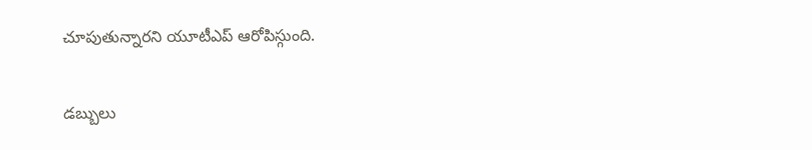చూపుతున్నారని యూటీఎప్ ఆరోపిస్గుంది.

డబ్బులు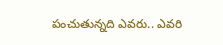పంచుతున్నది ఎవరు.. ఎవరి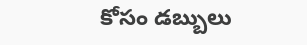కోసం డబ్బులు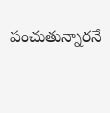పంచుతున్నారనే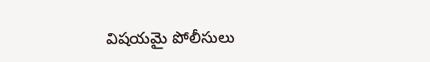విషయమై పోలీసులు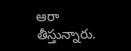ఆరా తీస్తున్నారు.